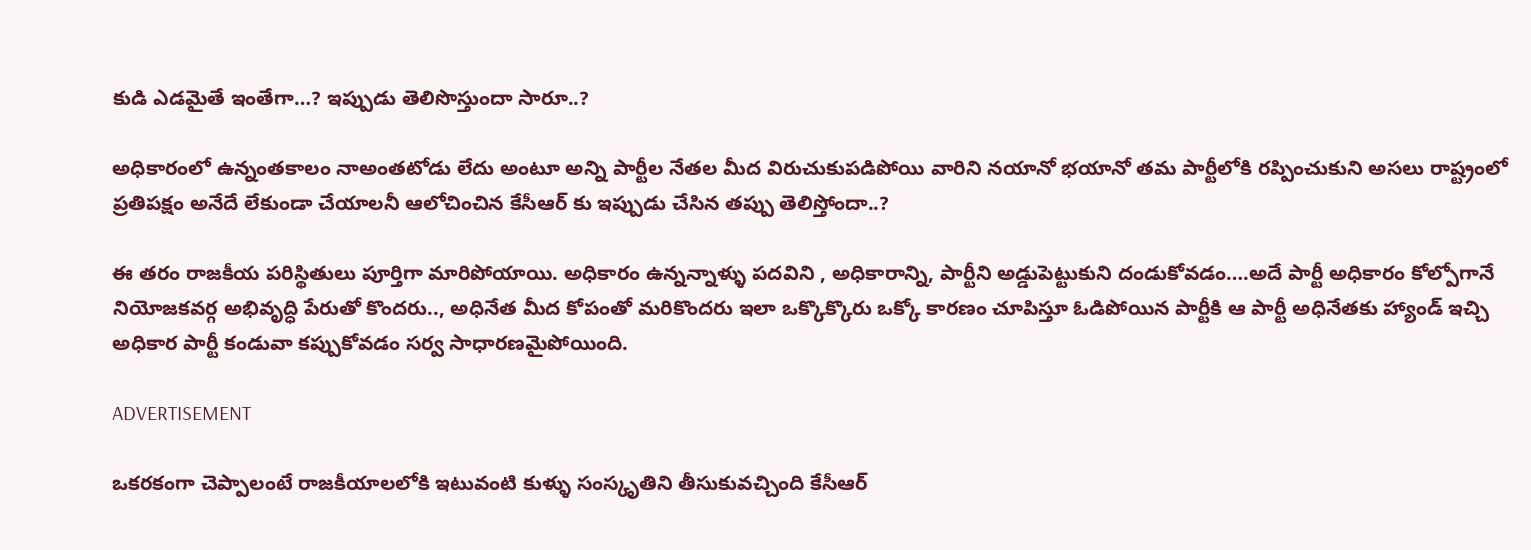కుడి ఎడమైతే ఇంతేగా…? ఇప్పుడు తెలిసొస్తుందా సారూ..?

అధికారంలో ఉన్నంతకాలం నాఅంతటోడు లేదు అంటూ అన్ని పార్టీల నేతల మీద విరుచుకుపడిపోయి వారిని నయానో భయానో తమ పార్టీలోకి రప్పించుకుని అసలు రాష్ట్రంలో ప్రతిపక్షం అనేదే లేకుండా చేయాలనీ ఆలోచించిన కేసీఆర్ కు ఇప్పుడు చేసిన తప్పు తెలిస్తోందా..?

ఈ తరం రాజకీయ పరిస్థితులు పూర్తిగా మారిపోయాయి. అధికారం ఉన్నన్నాళ్ళు పదవిని , అధికారాన్ని, పార్టీని అడ్డుపెట్టుకుని దండుకోవడం….అదే పార్టీ అధికారం కోల్పోగానే నియోజకవర్గ అభివృద్ధి పేరుతో కొందరు.., అధినేత మీద కోపంతో మరికొందరు ఇలా ఒక్కొక్కొరు ఒక్కో కారణం చూపిస్తూ ఓడిపోయిన పార్టీకి ఆ పార్టీ అధినేతకు హ్యాండ్ ఇచ్చి అధికార పార్టీ కండువా కప్పుకోవడం సర్వ సాధారణమైపోయింది.

ADVERTISEMENT

ఒకరకంగా చెప్పాలంటే రాజకీయాలలోకి ఇటువంటి కుళ్ళు సంస్కృతిని తీసుకువచ్చింది కేసీఆర్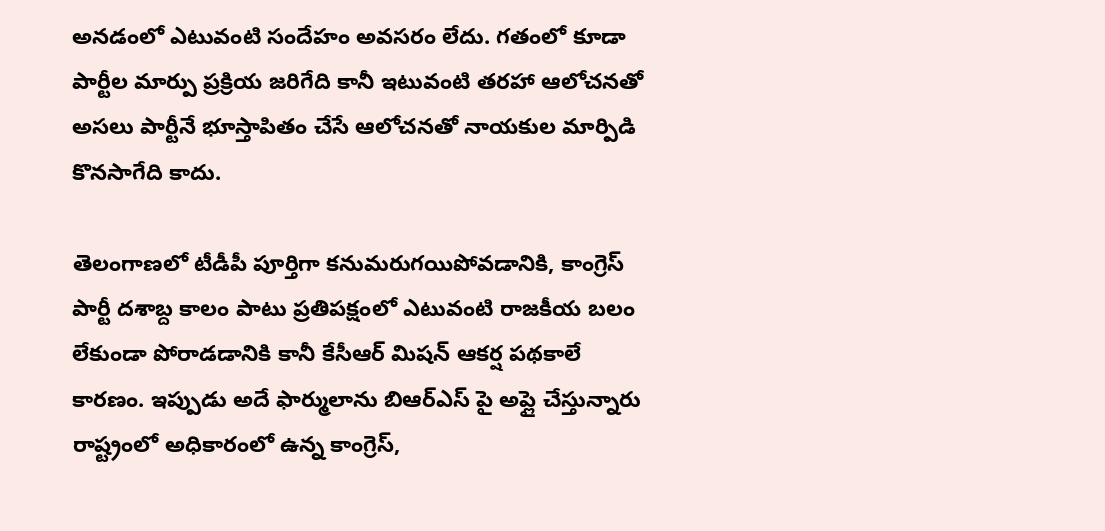అనడంలో ఎటువంటి సందేహం అవసరం లేదు. గతంలో కూడా పార్టీల మార్పు ప్రక్రియ జరిగేది కానీ ఇటువంటి తరహా ఆలోచనతో అసలు పార్టీనే భూస్తాపితం చేసే ఆలోచనతో నాయకుల మార్పిడి కొనసాగేది కాదు.

తెలంగాణలో టీడీపీ పూర్తిగా కనుమరుగయిపోవడానికి, కాంగ్రెస్ పార్టీ దశాబ్ద కాలం పాటు ప్రతిపక్షంలో ఎటువంటి రాజకీయ బలం లేకుండా పోరాడడానికి కానీ కేసీఆర్ మిషన్ ఆకర్ష పథకాలే కారణం. ఇప్పుడు అదే ఫార్ములాను బిఆర్ఎస్ పై అప్లై చేస్తున్నారు రాష్ట్రంలో అధికారంలో ఉన్న కాంగ్రెస్,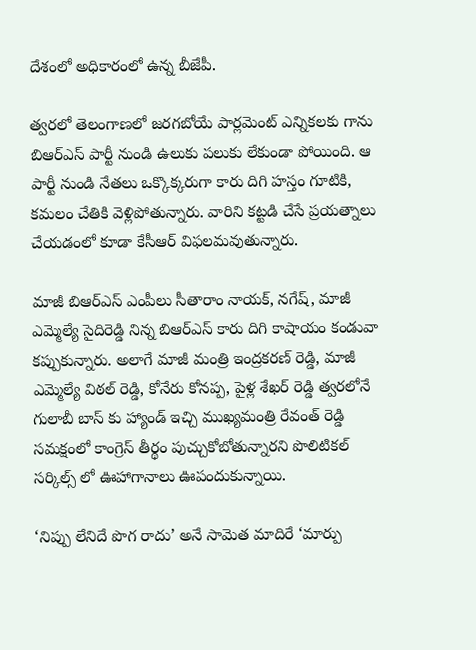దేశంలో అధికారంలో ఉన్న బీజేపీ.

త్వరలో తెలంగాణలో జరగబోయే పార్లమెంట్ ఎన్నికలకు గాను బిఆర్ఎస్ పార్టీ నుండి ఉలుకు పలుకు లేకుండా పోయింది. ఆ పార్టీ నుండి నేతలు ఒక్కొక్కరుగా కారు దిగి హస్తం గూటికి, కమలం చేతికి వెళ్లిపోతున్నారు. వారిని కట్టడి చేసే ప్రయత్నాలు చేయడంలో కూడా కేసీఆర్ విఫలమవుతున్నారు.

మాజీ బిఆర్ఎస్ ఎంపీలు సీతారాం నాయక్, నగేష్, మాజీ ఎమ్మెల్యే సైదిరెడ్డి నిన్న బిఆర్ఎస్ కారు దిగి కాషాయం కండువా కప్పుకున్నారు. అలాగే మాజీ మంత్రి ఇంద్రకరణ్ రెడ్డి, మాజీ ఎమ్మెల్యే విఠల్ రెడ్డి, కోనేరు కోనప్ప, పైళ్ల శేఖర్ రెడ్డి త్వరలోనే గులాబీ బాస్ కు హ్యాండ్ ఇచ్చి ముఖ్యమంత్రి రేవంత్ రెడ్డి సమక్షంలో కాంగ్రెస్ తీర్థం పుచ్చుకోబోతున్నారని పొలిటికల్ సర్కిల్స్ లో ఊహాగానాలు ఊపందుకున్నాయి.

‘నిప్పు లేనిదే పొగ రాదు’ అనే సామెత మాదిరే ‘మార్పు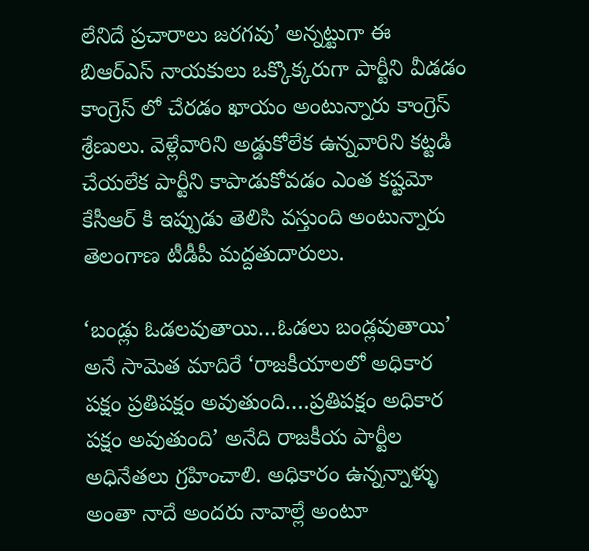లేనిదే ప్రచారాలు జరగవు’ అన్నట్టుగా ఈ బిఆర్ఎస్ నాయకులు ఒక్కొక్కరుగా పార్టీని వీడడం కాంగ్రెస్ లో చేరడం ఖాయం అంటున్నారు కాంగ్రెస్ శ్రేణులు. వెళ్లేవారిని అడ్డుకోలేక ఉన్నవారిని కట్టడి చేయలేక పార్టీని కాపాడుకోవడం ఎంత కష్టమో కేసీఆర్ కి ఇప్పుడు తెలిసి వస్తుంది అంటున్నారు తెలంగాణ టీడీపీ మద్దతుదారులు.

‘బండ్లు ఓడలవుతాయి…ఓడలు బండ్లవుతాయి’ అనే సామెత మాదిరే ‘రాజకీయాలలో అధికార పక్షం ప్రతిపక్షం అవుతుంది….ప్రతిపక్షం అధికార పక్షం అవుతుంది’ అనేది రాజకీయ పార్టీల అధినేతలు గ్రహించాలి. అధికారం ఉన్నన్నాళ్ళు అంతా నాదే అందరు నావాల్లే అంటూ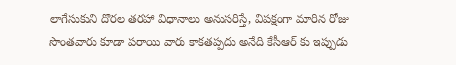లాగేసుకుని దొరల తరహా విధానాలు అనుసరిస్తే, విపక్షంగా మారిన రోజు సొంతవారు కూడా పరాయి వారు కాకతప్పదు అనేది కేసీఆర్ కు ఇప్పుడు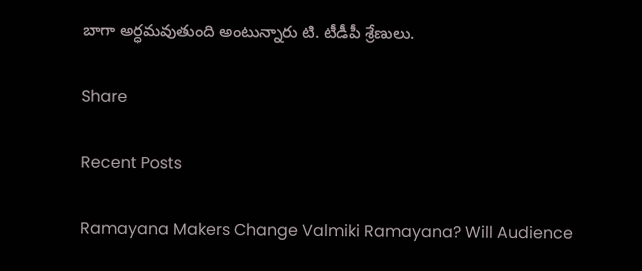బాగా అర్ధమవుతుంది అంటున్నారు టి. టీడీపీ శ్రేణులు.

Share

Recent Posts

Ramayana Makers Change Valmiki Ramayana? Will Audience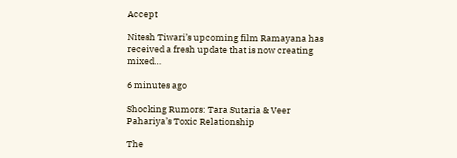Accept

Nitesh Tiwari’s upcoming film Ramayana has received a fresh update that is now creating mixed…

6 minutes ago

Shocking Rumors: Tara Sutaria & Veer Pahariya’s Toxic Relationship

The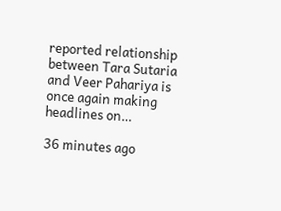reported relationship between Tara Sutaria and Veer Pahariya is once again making headlines on…

36 minutes ago